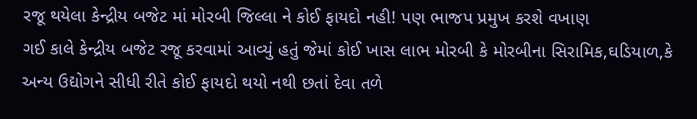રજૂ થયેલા કેન્દ્રીય બજેટ માં મોરબી જિલ્લા ને કોઈ ફાયદો નહી! પણ ભાજપ પ્રમુખ કરશે વખાણ
ગઈ કાલે કેન્દ્રીય બજેટ રજૂ કરવામાં આવ્યું હતું જેમાં કોઈ ખાસ લાભ મોરબી કે મોરબીના સિરામિક,ઘડિયાળ,કે અન્ય ઉદ્યોગને સીધી રીતે કોઈ ફાયદો થયો નથી છતાં દેવા તળે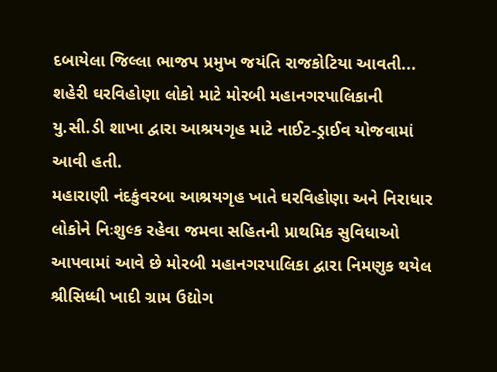દબાયેલા જિલ્લા ભાજપ પ્રમુખ જયંતિ રાજકોટિયા આવતી...
શહેરી ઘરવિહોણા લોકો માટે મોરબી મહાનગરપાલિકાની યુ.સી.ડી શાખા દ્વારા આશ્રયગૃહ માટે નાઈટ-ડ્રાઈવ યોજવામાં આવી હતી.
મહારાણી નંદકુંવરબા આશ્રયગૃહ ખાતે ઘરવિહોણા અને નિરાધાર લોકોને નિઃશુલ્ક રહેવા જમવા સહિતની પ્રાથમિક સુવિધાઓ આપવામાં આવે છે મોરબી મહાનગરપાલિકા દ્વારા નિમણુક થયેલ શ્રીસિધ્ધી ખાદી ગ્રામ ઉદ્યોગ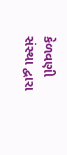કેળવણી સંસ્થા દ્વારા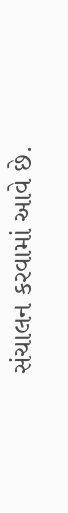સંચાલન કરવામાં આવે છે.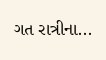ગત રાત્રીના...